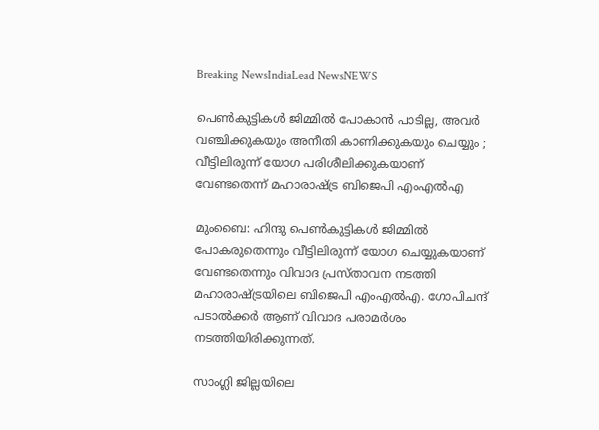Breaking NewsIndiaLead NewsNEWS

പെണ്‍കുട്ടികള്‍ ജിമ്മില്‍ പോകാന്‍ പാടില്ല, അവര്‍ വഞ്ചിക്കുകയും അനീതി കാണിക്കുകയും ചെയ്യും ; വീട്ടിലിരുന്ന് യോഗ പരിശീലിക്കുകയാണ് വേണ്ടതെന്ന് മഹാരാഷ്ട്ര ബിജെപി എംഎല്‍എ

മുംബൈ: ഹിന്ദു പെണ്‍കുട്ടികള്‍ ജിമ്മില്‍ പോകരുതെന്നും വീട്ടിലിരുന്ന് യോഗ ചെയ്യുകയാണ് വേണ്ടതെന്നും വിവാദ പ്രസ്താവന നടത്തി മഹാരാഷ്ട്രയിലെ ബിജെപി എംഎല്‍എ. ഗോപിചന്ദ് പടാല്‍ക്കര്‍ ആണ് വിവാദ പരാമര്‍ശം നടത്തിയിരിക്കുന്നത്.

സാംഗ്ലി ജില്ലയിലെ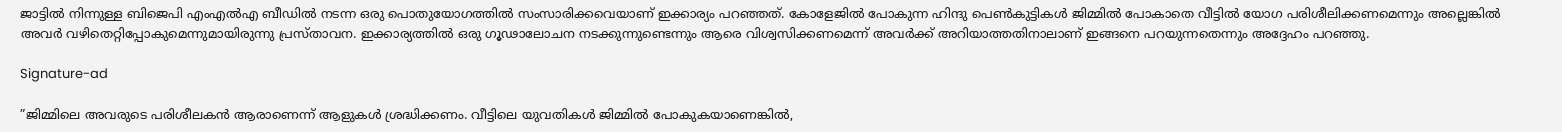ജാട്ടില്‍ നിന്നുള്ള ബിജെപി എംഎല്‍എ ബീഡില്‍ നടന്ന ഒരു പൊതുയോഗത്തില്‍ സംസാരിക്കവെയാണ് ഇക്കാര്യം പറഞ്ഞത്. കോളേജില്‍ പോകുന്ന ഹിന്ദു പെണ്‍കുട്ടികള്‍ ജിമ്മില്‍ പോകാതെ വീട്ടില്‍ യോഗ പരിശീലിക്കണമെന്നും അല്ലെങ്കില്‍ അവര്‍ വഴിതെറ്റിപ്പോകുമെന്നുമായിരുന്നു പ്രസ്താവന. ഇക്കാര്യത്തില്‍ ഒരു ഗൂഢാലോചന നടക്കുന്നുണ്ടെന്നും ആരെ വിശ്വസിക്കണമെന്ന് അവര്‍ക്ക് അറിയാത്തതിനാലാണ് ഇങ്ങനെ പറയുന്നതെന്നും അദ്ദേഹം പറഞ്ഞു.

Signature-ad

”ജിമ്മിലെ അവരുടെ പരിശീലകന്‍ ആരാണെന്ന് ആളുകള്‍ ശ്രദ്ധിക്കണം. വീട്ടിലെ യുവതികള്‍ ജിമ്മില്‍ പോകുകയാണെങ്കില്‍,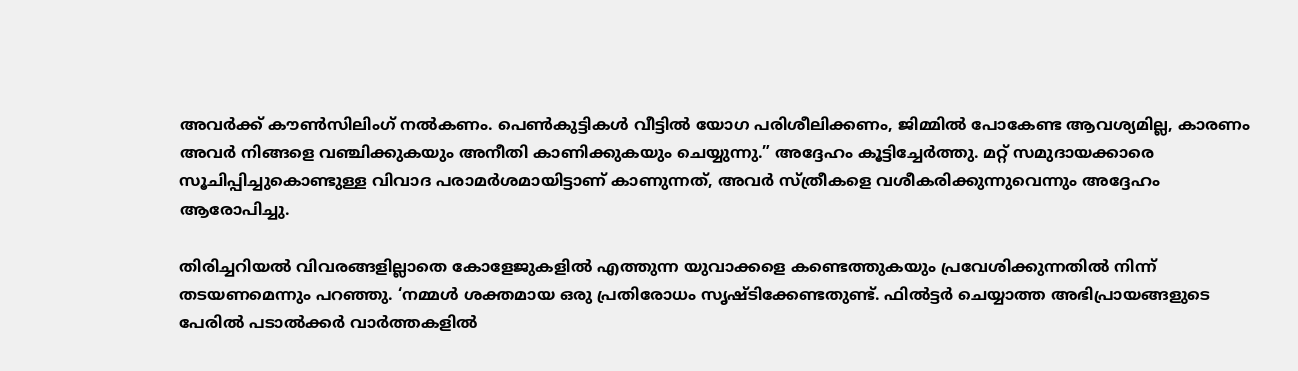അവര്‍ക്ക് കൗണ്‍സിലിംഗ് നല്‍കണം. പെണ്‍കുട്ടികള്‍ വീട്ടില്‍ യോഗ പരിശീലിക്കണം, ജിമ്മില്‍ പോകേണ്ട ആവശ്യമില്ല, കാരണം അവര്‍ നിങ്ങളെ വഞ്ചിക്കുകയും അനീതി കാണിക്കുകയും ചെയ്യുന്നു.” അദ്ദേഹം കൂട്ടിച്ചേര്‍ത്തു. മറ്റ് സമുദായക്കാരെ സൂചിപ്പിച്ചുകൊണ്ടുള്ള വിവാദ പരാമര്‍ശമായിട്ടാണ് കാണുന്നത്, അവര്‍ സ്ത്രീകളെ വശീകരിക്കുന്നുവെന്നും അദ്ദേഹം ആരോപിച്ചു.

തിരിച്ചറിയല്‍ വിവരങ്ങളില്ലാതെ കോളേജുകളില്‍ എത്തുന്ന യുവാക്കളെ കണ്ടെത്തുകയും പ്രവേശിക്കുന്നതില്‍ നിന്ന് തടയണമെന്നും പറഞ്ഞു. ‘നമ്മള്‍ ശക്തമായ ഒരു പ്രതിരോധം സൃഷ്ടിക്കേണ്ടതുണ്ട്. ഫില്‍ട്ടര്‍ ചെയ്യാത്ത അഭിപ്രായങ്ങളുടെ പേരില്‍ പടാല്‍ക്കര്‍ വാര്‍ത്തകളില്‍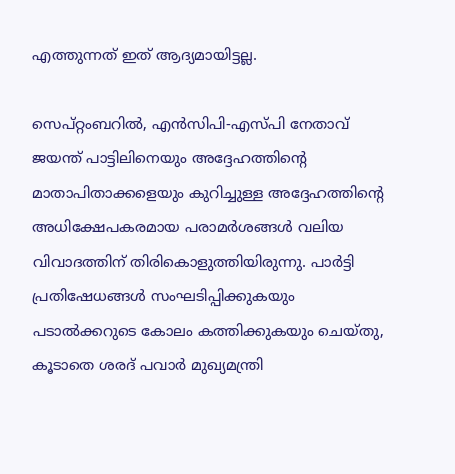എത്തുന്നത് ഇത് ആദ്യമായിട്ടല്ല.

സെപ്റ്റംബറില്‍, എന്‍സിപി-എസ്പി നേതാവ് ജയന്ത് പാട്ടിലിനെയും അദ്ദേഹത്തിന്റെ മാതാപിതാക്കളെയും കുറിച്ചുള്ള അദ്ദേഹത്തിന്റെ അധിക്ഷേപകരമായ പരാമര്‍ശങ്ങള്‍ വലിയ വിവാദത്തിന് തിരികൊളുത്തിയിരുന്നു. പാര്‍ട്ടി പ്രതിഷേധങ്ങള്‍ സംഘടിപ്പിക്കുകയും പടാല്‍ക്കറുടെ കോലം കത്തിക്കുകയും ചെയ്തു, കൂടാതെ ശരദ് പവാര്‍ മുഖ്യമന്ത്രി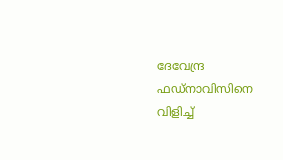ദേവേന്ദ്ര ഫഡ്നാവിസിനെ വിളിച്ച്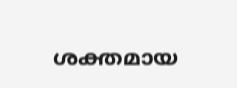ശക്തമായ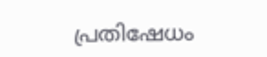പ്രതിഷേധം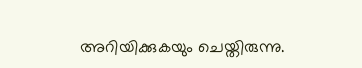അറിയിക്കുകയും ചെയ്തിരുന്നു.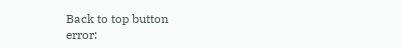Back to top button
error: